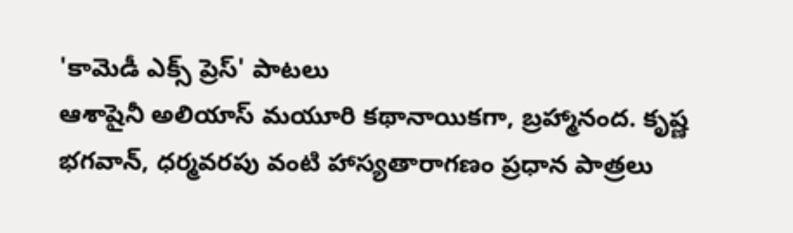'కామెడీ ఎక్స్ ప్రెస్' పాటలు
ఆశాషైనీ అలియాస్ మయూరి కథానాయికగా, బ్రహ్మానంద. కృష్ణ భగవాన్, ధర్మవరపు వంటి హాస్యతారాగణం ప్రధాన పాత్రలు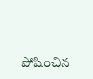పోషించిన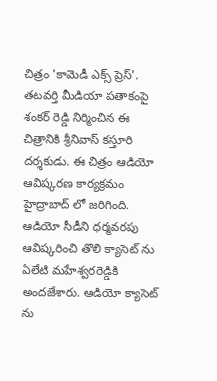చిత్రం 'కామెడీ ఎక్స్ ప్రెస్'. తటవర్తి మీడియా పతాకంపై శంకర్ రెడ్డి నిర్మించిన ఈ చిత్రానికి శ్రీనివాస్ కస్తూరి దర్శకుడు. ఈ చిత్రం ఆడియో ఆవిష్కరణ కార్యక్రమం హైద్రాబాద్ లో జరిగింది. ఆడియో సీడీని ధర్మవరపు ఆవిష్కరించి తొలి క్యాసెట్ ను ఏలేటి మహేశ్వరరెడ్డికి అందజేశారు. ఆడియో క్యాసెట్ ను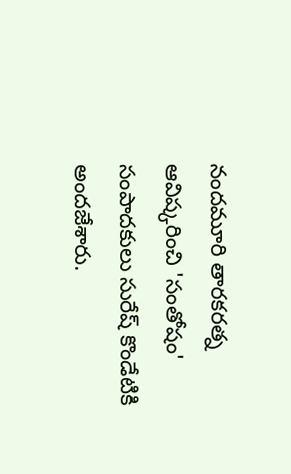నందమూరి తారకరత్న ఆవిష్కరించి 'సంతోషం' సంపాదకులు సురేష్ కొండేటికి అందజేశారు.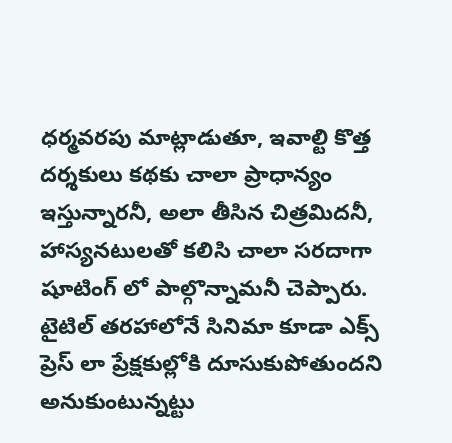ధర్మవరపు మాట్లాడుతూ, ఇవాల్టి కొత్త దర్శకులు కథకు చాలా ప్రాధాన్యం ఇస్తున్నారనీ, అలా తీసిన చిత్రమిదనీ, హాస్యనటులతో కలిసి చాలా సరదాగా షూటింగ్ లో పాల్గొన్నామనీ చెప్పారు. టైటిల్ తరహాలోనే సినిమా కూడా ఎక్స్ ప్రెస్ లా ప్రేక్షకుల్లోకి దూసుకుపోతుందని అనుకుంటున్నట్టు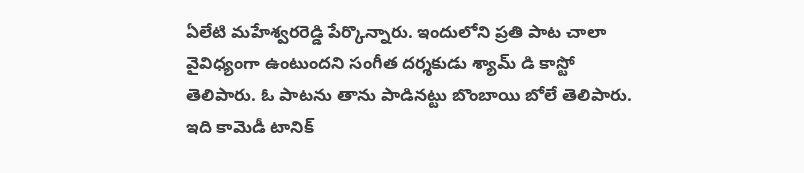ఏలేటి మహేశ్వరరెడ్డి పేర్కొన్నారు. ఇందులోని ప్రతి పాట చాలా వైవిధ్యంగా ఉంటుందని సంగీత దర్శకుడు శ్యామ్ డి కాస్టో తెలిపారు. ఓ పాటను తాను పాడినట్టు బొంబాయి బోలే తెలిపారు. ఇది కామెడీ టానిక్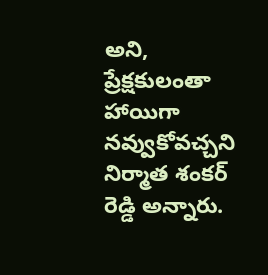అని, ప్రేక్షకులంతా హాయిగా నవ్వుకోవచ్చని నిర్మాత శంకర్ రెడ్డి అన్నారు.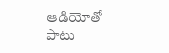ఆడియోతో పాటు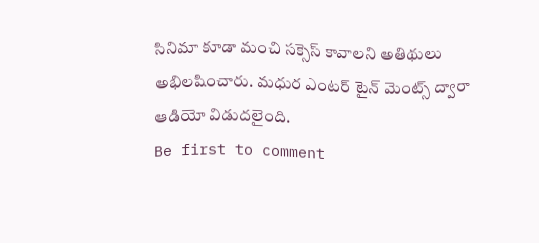సినిమా కూడా మంచి సక్సెస్ కావాలని అతిథులు అభిలషించారు. మధుర ఎంటర్ టైన్ మెంట్స్ ద్వారా ఆడియో విడుదలైంది.
Be first to comment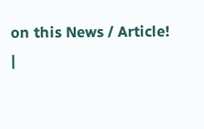on this News / Article!
|